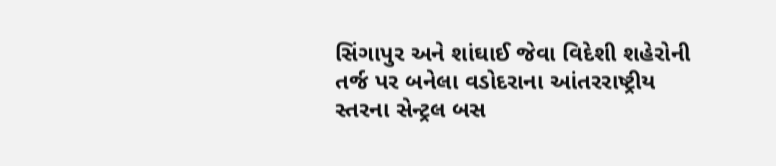સિંગાપુર અને શાંઘાઈ જેવા વિદેશી શહેરોની તર્જ પર બનેલા વડોદરાના આંતરરાષ્ટ્રીય સ્તરના સેન્ટ્રલ બસ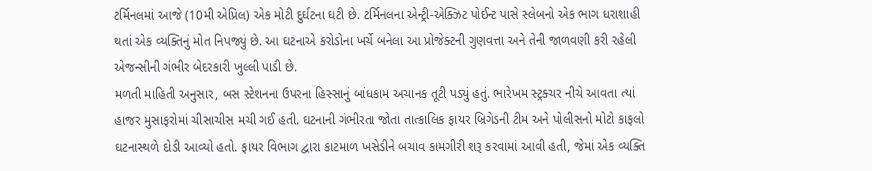ટર્મિનલમાં આજે (10મી એપ્રિલ) એક મોટી દુર્ઘટના ઘટી છે. ટર્મિનલના એન્ટ્રી-એક્ઝિટ પોઈન્ટ પાસે સ્લેબનો એક ભાગ ધરાશાહી થતાં એક વ્યક્તિનું મોત નિપજ્યું છે. આ ઘટનાએ કરોડોના ખર્ચે બનેલા આ પ્રોજેક્ટની ગુણવત્તા અને તેની જાળવણી કરી રહેલી એજન્સીની ગંભીર બેદરકારી ખુલ્લી પાડી છે.
મળતી માહિતી અનુસાર, બસ સ્ટેશનના ઉપરના હિસ્સાનું બાંધકામ અચાનક તૂટી પડ્યું હતું. ભારેખમ સ્ટ્રક્ચર નીચે આવતા ત્યાં હાજર મુસાફરોમાં ચીસાચીસ મચી ગઈ હતી. ઘટનાની ગંભીરતા જોતા તાત્કાલિક ફાયર બ્રિગેડની ટીમ અને પોલીસનો મોટો કાફલો ઘટનાસ્થળે દોડી આવ્યો હતો. ફાયર વિભાગ દ્વારા કાટમાળ ખસેડીને બચાવ કામગીરી શરૂ કરવામાં આવી હતી, જેમાં એક વ્યક્તિ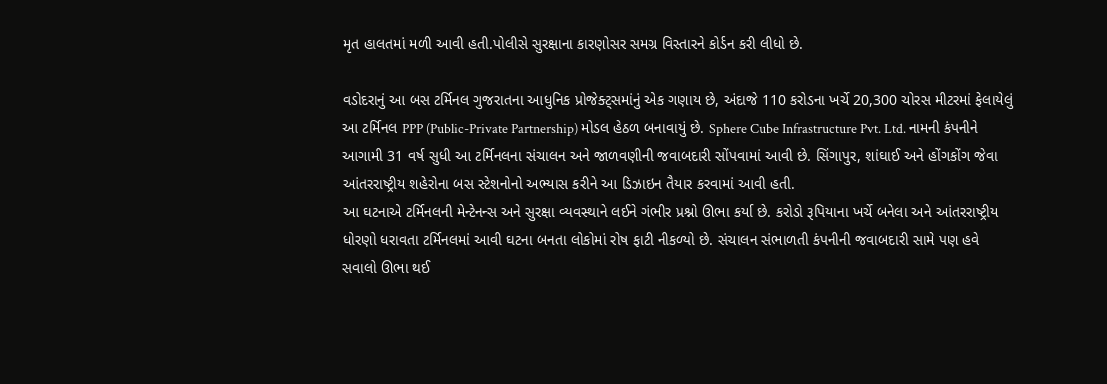મૃત હાલતમાં મળી આવી હતી.પોલીસે સુરક્ષાના કારણોસર સમગ્ર વિસ્તારને કોર્ડન કરી લીધો છે.

વડોદરાનું આ બસ ટર્મિનલ ગુજરાતના આધુનિક પ્રોજેક્ટ્સમાંનું એક ગણાય છે, અંદાજે 110 કરોડના ખર્ચે 20,300 ચોરસ મીટરમાં ફેલાયેલું આ ટર્મિનલ PPP (Public-Private Partnership) મોડલ હેઠળ બનાવાયું છે. Sphere Cube Infrastructure Pvt. Ltd. નામની કંપનીને આગામી 31 વર્ષ સુધી આ ટર્મિનલના સંચાલન અને જાળવણીની જવાબદારી સોંપવામાં આવી છે. સિંગાપુર, શાંઘાઈ અને હોંગકોંગ જેવા આંતરરાષ્ટ્રીય શહેરોના બસ સ્ટેશનોનો અભ્યાસ કરીને આ ડિઝાઇન તૈયાર કરવામાં આવી હતી.
આ ઘટનાએ ટર્મિનલની મેન્ટેનન્સ અને સુરક્ષા વ્યવસ્થાને લઈને ગંભીર પ્રશ્નો ઊભા કર્યા છે. કરોડો રૂપિયાના ખર્ચે બનેલા અને આંતરરાષ્ટ્રીય ધોરણો ધરાવતા ટર્મિનલમાં આવી ઘટના બનતા લોકોમાં રોષ ફાટી નીકળ્યો છે. સંચાલન સંભાળતી કંપનીની જવાબદારી સામે પણ હવે સવાલો ઊભા થઈ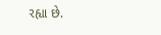રહ્યા છે.